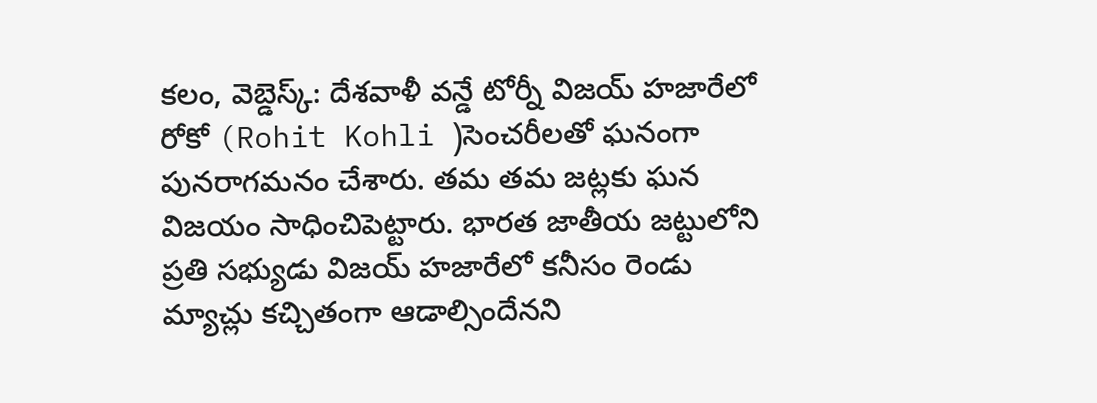కలం, వెబ్డెస్క్: దేశవాళీ వన్డే టోర్నీ విజయ్ హజారేలో రోకో (Rohit Kohli )సెంచరీలతో ఘనంగా పునరాగమనం చేశారు. తమ తమ జట్లకు ఘన విజయం సాధించిపెట్టారు. భారత జాతీయ జట్టులోని ప్రతి సభ్యుడు విజయ్ హజారేలో కనీసం రెండు మ్యాచ్లు కచ్చితంగా ఆడాల్సిందేనని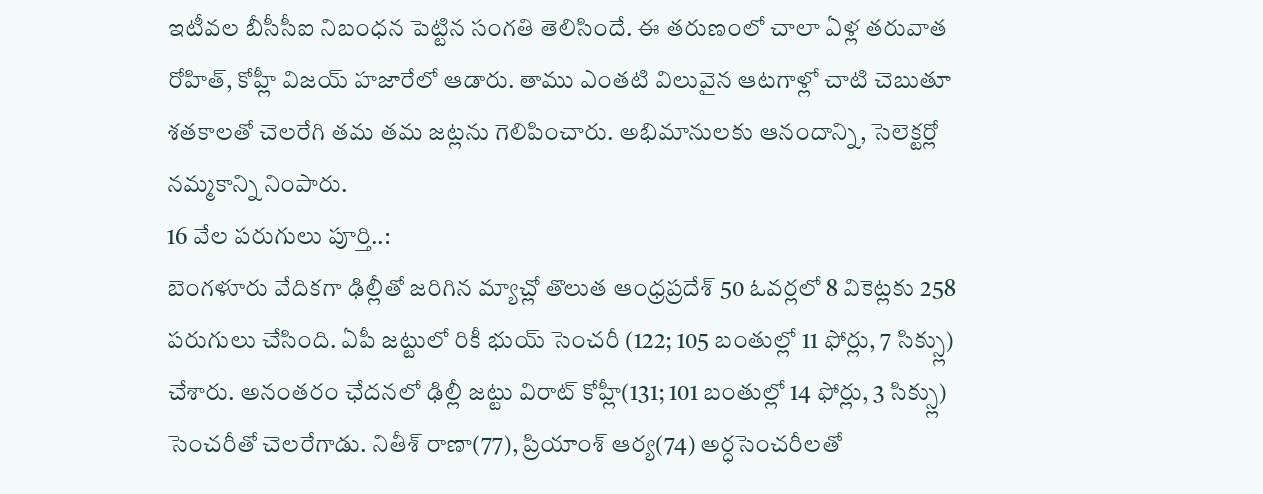ఇటీవల బీసీసీఐ నిబంధన పెట్టిన సంగతి తెలిసిందే. ఈ తరుణంలో చాలా ఏళ్ల తరువాత రోహిత్, కోహ్లీ విజయ్ హజారేలో ఆడారు. తాము ఎంతటి విలువైన ఆటగాళ్లో చాటి చెబుతూ శతకాలతో చెలరేగి తమ తమ జట్లను గెలిపించారు. అభిమానులకు ఆనందాన్ని, సెలెక్టర్లో నమ్మకాన్ని నింపారు.
16 వేల పరుగులు పూర్తి..:
బెంగళూరు వేదికగా ఢిల్లీతో జరిగిన మ్యాచ్లో తొలుత ఆంధ్రప్రదేశ్ 50 ఓవర్లలో 8 వికెట్లకు 258 పరుగులు చేసింది. ఏపీ జట్టులో రికీ భుయ్ సెంచరీ (122; 105 బంతుల్లో 11 ఫోర్లు, 7 సిక్స్లు) చేశారు. అనంతరం ఛేదనలో ఢిల్లీ జట్టు విరాట్ కోహ్లీ(131; 101 బంతుల్లో 14 ఫోర్లు, 3 సిక్స్లు) సెంచరీతో చెలరేగాడు. నితీశ్ రాణా(77), ప్రియాంశ్ ఆర్య(74) అర్ధసెంచరీలతో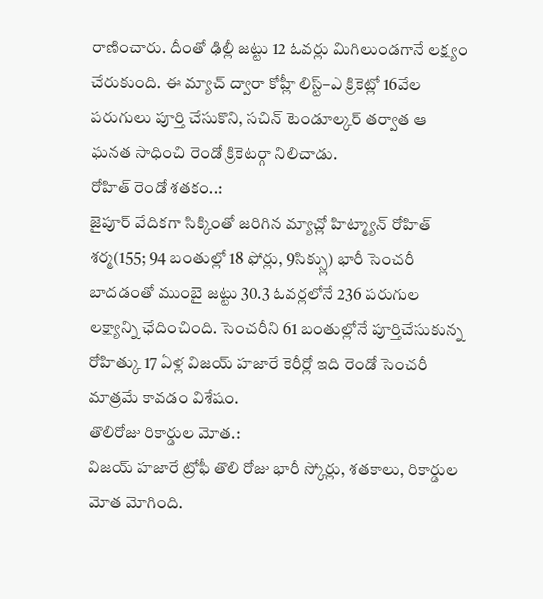రాణించారు. దీంతో ఢిల్లీ జట్టు 12 ఓవర్లు మిగిలుండగానే లక్ష్యం చేరుకుంది. ఈ మ్యాచ్ ద్వారా కోహ్లీ లిస్ట్–ఎ క్రికెట్లో 16వేల పరుగులు పూర్తి చేసుకొని, సచిన్ టెండూల్కర్ తర్వాత ఆ ఘనత సాధించి రెండో క్రికెటర్గా నిలిచాడు.
రోహిత్ రెండో శతకం..:
జైపూర్ వేదికగా సిక్కింతో జరిగిన మ్యాచ్లో హిట్మ్యాన్ రోహిత్ శర్మ(155; 94 బంతుల్లో 18 ఫోర్లు, 9సిక్స్లు) భారీ సెంచరీ బాదడంతో ముంబై జట్టు 30.3 ఓవర్లలోనే 236 పరుగుల లక్ష్యాన్ని ఛేదించింది. సెంచరీని 61 బంతుల్లోనే పూర్తిచేసుకున్న రోహిత్కు 17 ఏళ్ల విజయ్ హజారే కెరీర్లో ఇది రెండో సెంచరీ మాత్రమే కావడం విశేషం.
తొలిరోజు రికార్డుల మోత.:
విజయ్ హజారే ట్రోఫీ తొలి రోజు భారీ స్కోర్లు, శతకాలు, రికార్డుల మోత మోగింది.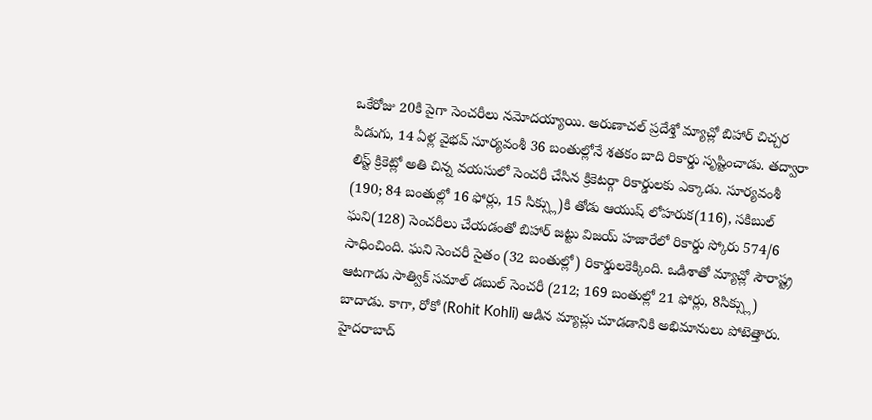ఒకేరోజు 20కి పైగా సెంచరీలు నమోదయ్యాయి. అరుణాచల్ ప్రదేశ్తో మ్యాచ్లో బిహార్ చిచ్చర పిడుగు, 14 ఏళ్ల వైభవ్ సూర్యవంశీ 36 బంతుల్లోనే శతకం బాది రికార్డు సృష్టించాడు. తద్వారా లిస్ట్ క్రికెట్లో అతి చిన్న వయసులో సెంచరీ చేసిన క్రికెటర్గా రికార్డులకు ఎక్కాడు. సూర్యవంశీ (190; 84 బంతుల్లో 16 ఫోర్లు, 15 సిక్స్లు)కి తోడు ఆయుష్ లోహరుక(116), సకిబుల్ ఘని(128) సెంచరీలు చేయడంతో బిహార్ జట్టు విజయ్ హజారేలో రికార్డు స్కోరు 574/6 సాధించింది. ఘని సెంచరీ సైతం (32 బంతుల్లో) రికార్డులకెక్కింది. ఒడిశాతో మ్యాచ్లో సౌరాష్ట్ర ఆటగాడు సాత్విక్ సమాల్ డబుల్ సెంచరీ (212; 169 బంతుల్లో 21 ఫోర్లు, 8సిక్స్లు) బాదాడు. కాగా, రోకో (Rohit Kohli) ఆడిన మ్యాచ్లు చూడడానికి అభిమానులు పోటెత్తారు.
హైదరాబాద్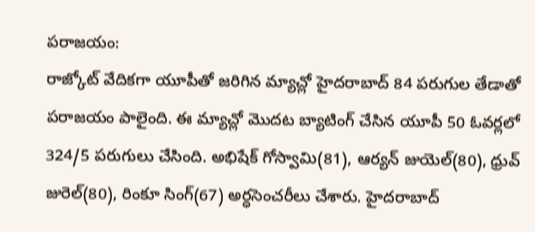పరాజయం:
రాజ్కోట్ వేదికగా యూపీతో జరిగిన మ్యాచ్లో హైదరాబాద్ 84 పరుగుల తేడాతో పరాజయం పాలైంది. ఈ మ్యాచ్లో మొదట బ్యాటింగ్ చేసిన యూపీ 50 ఓవర్లలో 324/5 పరుగులు చేసింది. అభిషేక్ గోస్వామి(81), ఆర్యన్ జుయెల్(80), ధ్రువ్ జురెల్(80), రింకూ సింగ్(67) అర్ధసెంచరీలు చేశారు. హైదరాబాద్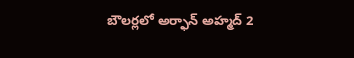బౌలర్లలో అర్ఫాన్ అహ్మద్ 2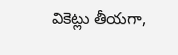వికెట్లు తీయగా,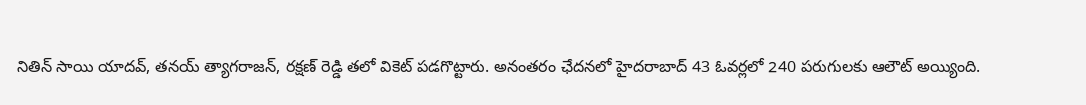నితిన్ సాయి యాదవ్, తనయ్ త్యాగరాజన్, రక్షణ్ రెడ్డి తలో వికెట్ పడగొట్టారు. అనంతరం ఛేదనలో హైదరాబాద్ 43 ఓవర్లలో 240 పరుగులకు ఆలౌట్ అయ్యింది.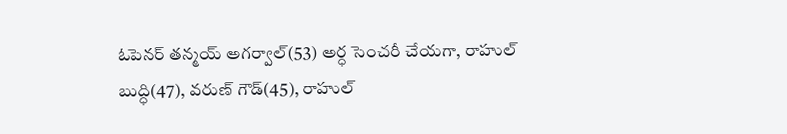ఓపెనర్ తన్మయ్ అగర్వాల్(53) అర్ధ సెంచరీ చేయగా, రాహుల్ బుద్ధి(47), వరుణ్ గౌడ్(45), రాహుల్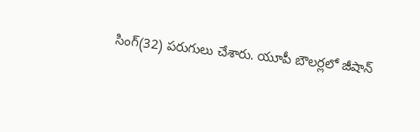సింగ్(32) పరుగులు చేశారు. యూపీ బౌలర్లలో జీషాన్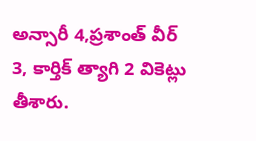అన్సారీ 4,ప్రశాంత్ వీర్ 3, కార్తిక్ త్యాగి 2 వికెట్లు తీశారు.